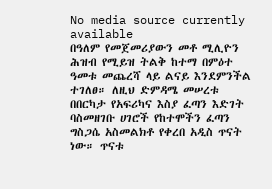No media source currently available
በዓለም የመጀመሪያውን መቶ ሚሊዮን ሕዝብ የሚይዝ ትልቅ ከተማ በምዕተ ዓመቱ መጨረሻ ላይ ልናይ እንደምንችል ተገለፀ። ለዚህ ድምዳሜ መሠረቱ በበርካታ የአፍሪካና እስያ ፈጣን እድገት ባስመዘገቡ ሀገሮች የከተሞችን ፈጣን ግስጋሴ አስመልክቶ የቀረበ አዲስ ጥናት ነው። ጥናቱ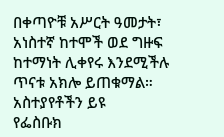በቀጣዮቹ አሥርት ዓመታት፣ አነስተኛ ከተሞች ወደ ግዙፍ ከተማነት ሊቀየሩ እንደሚችሉ ጥናቱ አክሎ ይጠቁማል።
አስተያየቶችን ይዩ
የፌስቡክ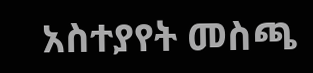አስተያየት መስጫ